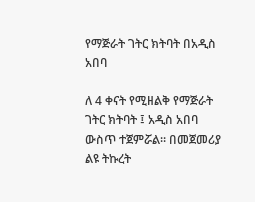የማጅራት ገትር ክትባት በአዲስ አበባ

ለ 4 ቀናት የሚዘልቅ የማጅራት ገትር ክትባት ፤ አዲስ አበባ ውስጥ ተጀምሯል። በመጀመሪያ ልዩ ትኩረት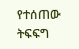የተሰጠው ትፍፍግ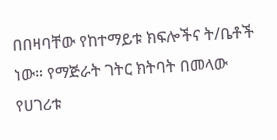በበዛባቸው የከተማይቱ ክፍሎችና ት/ቤቶች ነው። የማጅራት ገትር ክትባት በመላው የሀገሪቱ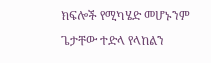ክፍሎች የሚካሄድ መሆኑንም ጌታቸው ተድላ የላከልን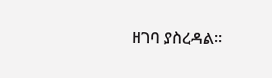ዘገባ ያስረዳል።